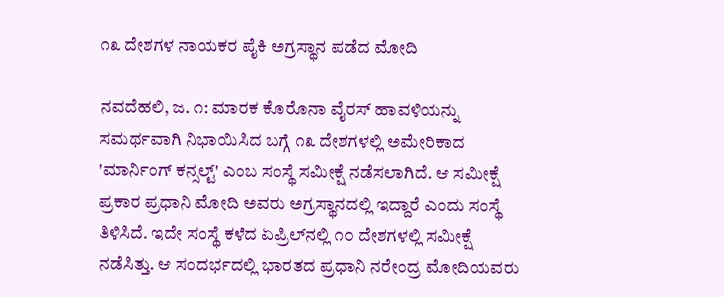೧೩ ದೇಶಗಳ ನಾಯಕರ ಪೈಕಿ ಅಗ್ರಸ್ಥಾನ ಪಡೆದ ಮೋದಿ

ನವದೆಹಲಿ, ಜ. ೧: ಮಾರಕ ಕೊರೊನಾ ವೈರಸ್ ಹಾವಳಿಯನ್ನು ಸಮರ್ಥವಾಗಿ ನಿಭಾಯಿಸಿದ ಬಗ್ಗೆ ೧೩ ದೇಶಗಳಲ್ಲಿ ಅಮೇರಿಕಾದ 'ಮಾರ್ನಿಂಗ್ ಕನ್ಸಲ್ಟ್' ಎಂಬ ಸಂಸ್ಥೆ ಸಮೀಕ್ಷೆ ನಡೆಸಲಾಗಿದೆ. ಆ ಸಮೀಕ್ಷೆ ಪ್ರಕಾರ ಪ್ರಧಾನಿ ಮೋದಿ ಅವರು ಅಗ್ರಸ್ಥಾನದಲ್ಲಿ ಇದ್ದಾರೆ ಎಂದು ಸಂಸ್ಥೆ ತಿಳಿಸಿದೆ. ಇದೇ ಸಂಸ್ಥೆ ಕಳೆದ ಏಪ್ರಿಲ್‌ನಲ್ಲಿ ೧೦ ದೇಶಗಳಲ್ಲಿ ಸಮೀಕ್ಷೆ ನಡೆಸಿತ್ತು. ಆ ಸಂದರ್ಭದಲ್ಲಿ ಭಾರತದ ಪ್ರಧಾನಿ ನರೇಂದ್ರ ಮೋದಿಯವರು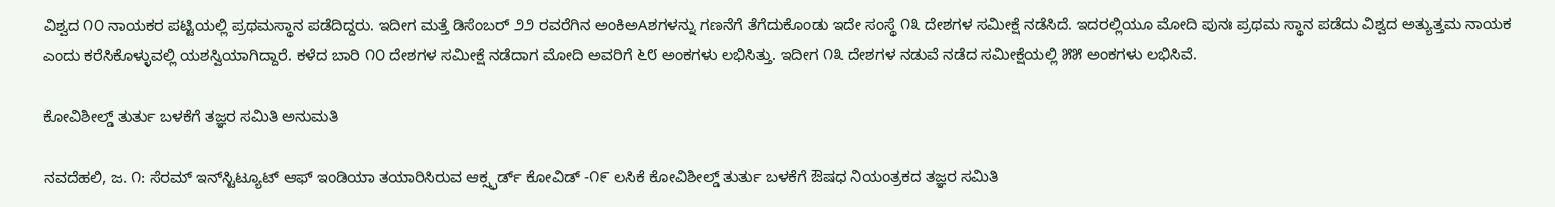ವಿಶ್ವದ ೧೦ ನಾಯಕರ ಪಟ್ಟಿಯಲ್ಲಿ ಪ್ರಥಮಸ್ಥಾನ ಪಡೆದಿದ್ದರು. ಇದೀಗ ಮತ್ತೆ ಡಿಸೆಂಬರ್ ೨೨ ರವರೆಗಿನ ಅಂಕಿಅAಶಗಳನ್ನು ಗಣನೆಗೆ ತೆಗೆದುಕೊಂಡು ಇದೇ ಸಂಸ್ಥೆ ೧೩ ದೇಶಗಳ ಸಮೀಕ್ಷೆ ನಡೆಸಿದೆ. ಇದರಲ್ಲಿಯೂ ಮೋದಿ ಪುನಃ ಪ್ರಥಮ ಸ್ಥಾನ ಪಡೆದು ವಿಶ್ವದ ಅತ್ಯುತ್ತಮ ನಾಯಕ ಎಂದು ಕರೆಸಿಕೊಳ್ಳುವಲ್ಲಿ ಯಶಸ್ವಿಯಾಗಿದ್ದಾರೆ. ಕಳೆದ ಬಾರಿ ೧೦ ದೇಶಗಳ ಸಮೀಕ್ಷೆ ನಡೆದಾಗ ಮೋದಿ ಅವರಿಗೆ ೬೮ ಅಂಕಗಳು ಲಭಿಸಿತ್ತು. ಇದೀಗ ೧೩ ದೇಶಗಳ ನಡುವೆ ನಡೆದ ಸಮೀಕ್ಷೆಯಲ್ಲಿ ೫೫ ಅಂಕಗಳು ಲಭಿಸಿವೆ.

ಕೋವಿಶೀಲ್ಡ್ ತುರ್ತು ಬಳಕೆಗೆ ತಜ್ಞರ ಸಮಿತಿ ಅನುಮತಿ

ನವದೆಹಲಿ, ಜ. ೧: ಸೆರಮ್ ಇನ್‌ಸ್ಟಿಟ್ಯೂಟ್ ಆಫ್ ಇಂಡಿಯಾ ತಯಾರಿಸಿರುವ ಆಕ್ಸ್ಫರ್ಡ್ ಕೋವಿಡ್ -೧೯ ಲಸಿಕೆ ಕೋವಿಶೀಲ್ಡ್ ತುರ್ತು ಬಳಕೆಗೆ ಔಷಧ ನಿಯಂತ್ರಕದ ತಜ್ಞರ ಸಮಿತಿ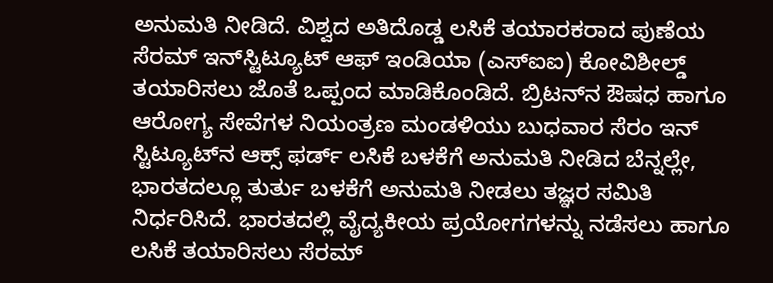ಅನುಮತಿ ನೀಡಿದೆ. ವಿಶ್ವದ ಅತಿದೊಡ್ಡ ಲಸಿಕೆ ತಯಾರಕರಾದ ಪುಣೆಯ ಸೆರಮ್ ಇನ್‌ಸ್ಟಿಟ್ಯೂಟ್ ಆಫ್ ಇಂಡಿಯಾ (ಎಸ್‌ಐಐ) ಕೋವಿಶೀಲ್ಡ್ ತಯಾರಿಸಲು ಜೊತೆ ಒಪ್ಪಂದ ಮಾಡಿಕೊಂಡಿದೆ. ಬ್ರಿಟನ್‌ನ ಔಷಧ ಹಾಗೂ ಆರೋಗ್ಯ ಸೇವೆಗಳ ನಿಯಂತ್ರಣ ಮಂಡಳಿಯು ಬುಧವಾರ ಸೆರಂ ಇನ್ ಸ್ಟಿಟ್ಯೂಟ್‌ನ ಆಕ್ಸ್ ಫರ್ಡ್ ಲಸಿಕೆ ಬಳಕೆಗೆ ಅನುಮತಿ ನೀಡಿದ ಬೆನ್ನಲ್ಲೇ, ಭಾರತದಲ್ಲೂ ತುರ್ತು ಬಳಕೆಗೆ ಅನುಮತಿ ನೀಡಲು ತಜ್ಞರ ಸಮಿತಿ ನಿರ್ಧರಿಸಿದೆ. ಭಾರತದಲ್ಲಿ ವೈದ್ಯಕೀಯ ಪ್ರಯೋಗಗಳನ್ನು ನಡೆಸಲು ಹಾಗೂ ಲಸಿಕೆ ತಯಾರಿಸಲು ಸೆರಮ್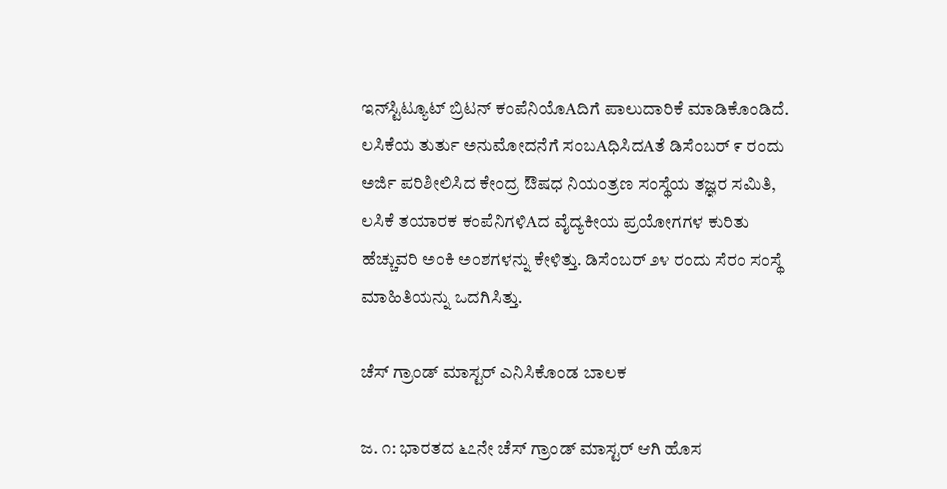ಇನ್‌ಸ್ಟಿಟ್ಯೂಟ್ ಬ್ರಿಟನ್ ಕಂಪೆನಿಯೊAದಿಗೆ ಪಾಲುದಾರಿಕೆ ಮಾಡಿಕೊಂಡಿದೆ. ಲಸಿಕೆಯ ತುರ್ತು ಅನುಮೋದನೆಗೆ ಸಂಬAಧಿಸಿದAತೆ ಡಿಸೆಂಬರ್ ೯ ರಂದು ಅರ್ಜಿ ಪರಿಶೀಲಿಸಿದ ಕೇಂದ್ರ ಔಷಧ ನಿಯಂತ್ರಣ ಸಂಸ್ಥೆಯ ತಜ್ಞರ ಸಮಿತಿ, ಲಸಿಕೆ ತಯಾರಕ ಕಂಪೆನಿಗಳಿAದ ವೈದ್ಯಕೀಯ ಪ್ರಯೋಗಗಳ ಕುರಿತು ಹೆಚ್ಚುವರಿ ಅಂಕಿ ಅಂಶಗಳನ್ನು ಕೇಳಿತ್ತು. ಡಿಸೆಂಬರ್ ೨೪ ರಂದು ಸೆರಂ ಸಂಸ್ಥೆ ಮಾಹಿತಿಯನ್ನು ಒದಗಿಸಿತ್ತು.

ಚೆಸ್ ಗ್ರಾಂಡ್ ಮಾಸ್ಟರ್ ಎನಿಸಿಕೊಂಡ ಬಾಲಕ

ಜ. ೧: ಭಾರತದ ೬೭ನೇ ಚೆಸ್ ಗ್ರಾಂಡ್ ಮಾಸ್ಟರ್ ಆಗಿ ಹೊಸ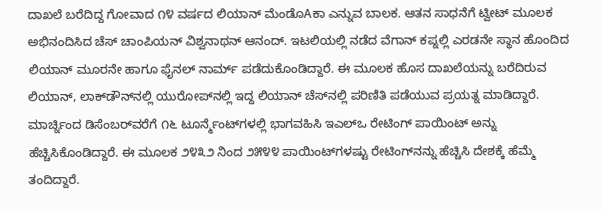ದಾಖಲೆ ಬರೆದಿದ್ದ ಗೋವಾದ ೧೪ ವರ್ಷದ ಲಿಯಾನ್ ಮೆಂಡೊAಕಾ ಎನ್ನುವ ಬಾಲಕ. ಆತನ ಸಾಧನೆಗೆ ಟ್ವೀಟ್ ಮೂಲಕ ಅಭಿನಂದಿಸಿದ ಚೆಸ್ ಚಾಂಪಿಯನ್ ವಿಶ್ವನಾಥನ್ ಆನಂದ್. ಇಟಲಿಯಲ್ಲಿ ನಡೆದ ವೆಗಾನ್ ಕಪ್ನಲ್ಲಿ ಎರಡನೇ ಸ್ಥಾನ ಹೊಂದಿದ ಲಿಯಾನ್ ಮೂರನೇ ಹಾಗೂ ಫೈನಲ್ ನಾರ್ಮ್ ಪಡೆದುಕೊಂಡಿದ್ದಾರೆ. ಈ ಮೂಲಕ ಹೊಸ ದಾಖಲೆಯನ್ನು ಬರೆದಿರುವ ಲಿಯಾನ್, ಲಾಕ್‌ಡೌನ್‌ನಲ್ಲಿ ಯುರೋಪ್‌ನಲ್ಲಿ ಇದ್ದ ಲಿಯಾನ್ ಚೆಸ್‌ನಲ್ಲಿ ಪರಿಣಿತಿ ಪಡೆಯುವ ಪ್ರಯತ್ನ ಮಾಡಿದ್ದಾರೆ. ಮಾರ್ಚ್ನಿಂದ ಡಿಸೆಂಬರ್‌ವರೆಗೆ ೧೬ ಟೂರ್ನ್ಮೆಂಟ್‌ಗಳಲ್ಲಿ ಭಾಗವಹಿಸಿ ಇಎಲ್‌ಒ ರೇಟಿಂಗ್ ಪಾಯಿಂಟ್ ಅನ್ನು ಹೆಚ್ಚಿಸಿಕೊಂಡಿದ್ದಾರೆ. ಈ ಮೂಲಕ ೨೪೩೨ ನಿಂದ ೨೫೪೪ ಪಾಯಿಂಟ್‌ಗಳಷ್ಟು ರೇಟಿಂಗ್‌ನನ್ನು ಹೆಚ್ಚಿಸಿ ದೇಶಕ್ಕೆ ಹೆಮ್ಮೆ ತಂದಿದ್ದಾರೆ.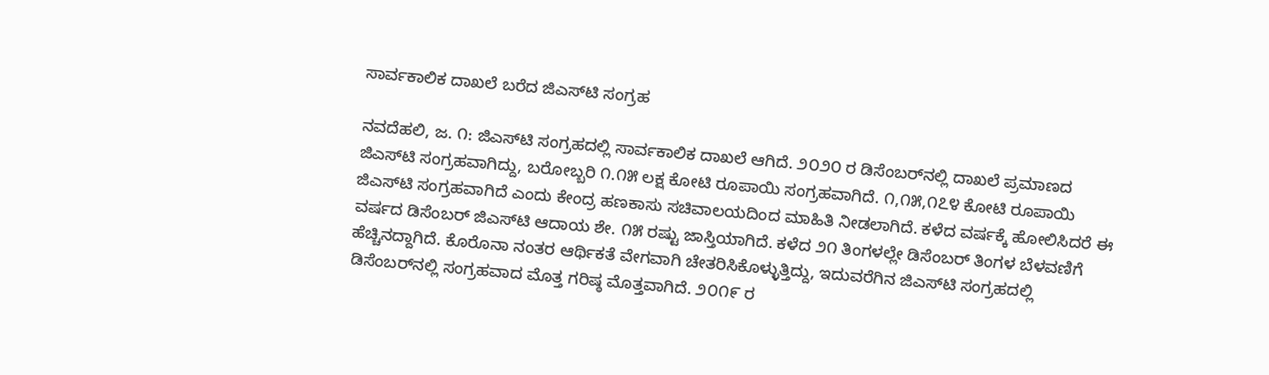ಸಾರ್ವಕಾಲಿಕ ದಾಖಲೆ ಬರೆದ ಜಿಎಸ್‌ಟಿ ಸಂಗ್ರಹ

ನವದೆಹಲಿ, ಜ. ೧: ಜಿಎಸ್‌ಟಿ ಸಂಗ್ರಹದಲ್ಲಿ ಸಾರ್ವಕಾಲಿಕ ದಾಖಲೆ ಆಗಿದೆ. ೨೦೨೦ ರ ಡಿಸೆಂಬರ್‌ನಲ್ಲಿ ದಾಖಲೆ ಪ್ರಮಾಣದ ಜಿಎಸ್‌ಟಿ ಸಂಗ್ರಹವಾಗಿದ್ದು, ಬರೋಬ್ಬರಿ ೧.೧೫ ಲಕ್ಷ ಕೋಟಿ ರೂಪಾಯಿ ಸಂಗ್ರಹವಾಗಿದೆ. ೧,೧೫,೧೭೪ ಕೋಟಿ ರೂಪಾಯಿ ಜಿಎಸ್‌ಟಿ ಸಂಗ್ರಹವಾಗಿದೆ ಎಂದು ಕೇಂದ್ರ ಹಣಕಾಸು ಸಚಿವಾಲಯದಿಂದ ಮಾಹಿತಿ ನೀಡಲಾಗಿದೆ. ಕಳೆದ ವರ್ಷಕ್ಕೆ ಹೋಲಿಸಿದರೆ ಈ ವರ್ಷದ ಡಿಸೆಂಬರ್ ಜಿಎಸ್‌ಟಿ ಆದಾಯ ಶೇ. ೧೫ ರಷ್ಟು ಜಾಸ್ತಿಯಾಗಿದೆ. ಕಳೆದ ೨೧ ತಿಂಗಳಲ್ಲೇ ಡಿಸೆಂಬರ್ ತಿಂಗಳ ಬೆಳವಣಿಗೆ ಹೆಚ್ಚಿನದ್ದಾಗಿದೆ. ಕೊರೊನಾ ನಂತರ ಆರ್ಥಿಕತೆ ವೇಗವಾಗಿ ಚೇತರಿಸಿಕೊಳ್ಳುತ್ತಿದ್ದು, ಇದುವರೆಗಿನ ಜಿಎಸ್‌ಟಿ ಸಂಗ್ರಹದಲ್ಲಿ ಡಿಸೆಂಬರ್‌ನಲ್ಲಿ ಸಂಗ್ರಹವಾದ ಮೊತ್ತ ಗರಿಷ್ಠ ಮೊತ್ತವಾಗಿದೆ. ೨೦೧೯ ರ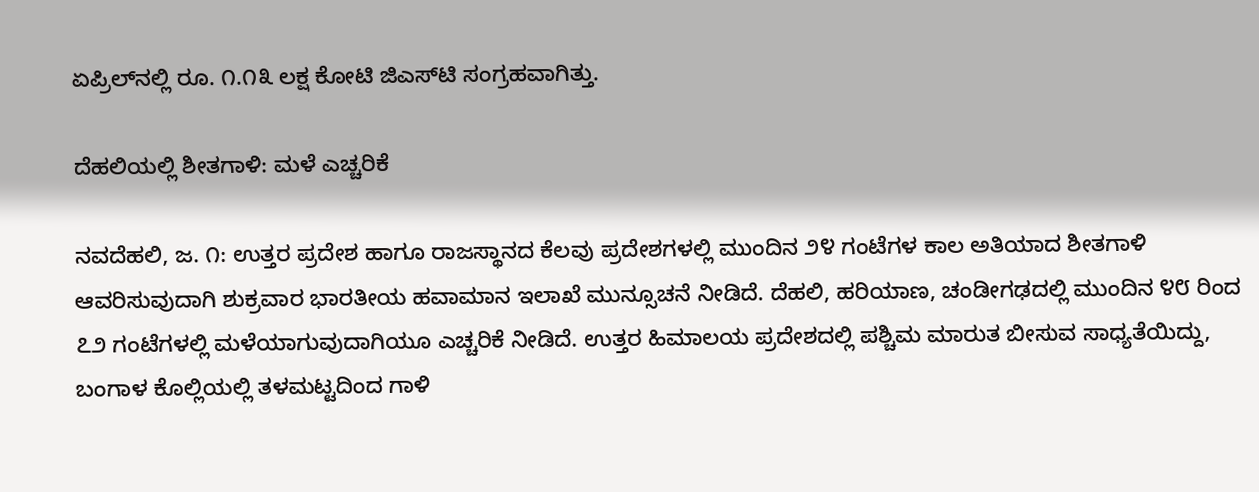ಏಪ್ರಿಲ್‌ನಲ್ಲಿ ರೂ. ೧.೧೩ ಲಕ್ಷ ಕೋಟಿ ಜಿಎಸ್‌ಟಿ ಸಂಗ್ರಹವಾಗಿತ್ತು.

ದೆಹಲಿಯಲ್ಲಿ ಶೀತಗಾಳಿ: ಮಳೆ ಎಚ್ಚರಿಕೆ

ನವದೆಹಲಿ, ಜ. ೧: ಉತ್ತರ ಪ್ರದೇಶ ಹಾಗೂ ರಾಜಸ್ಥಾನದ ಕೆಲವು ಪ್ರದೇಶಗಳಲ್ಲಿ ಮುಂದಿನ ೨೪ ಗಂಟೆಗಳ ಕಾಲ ಅತಿಯಾದ ಶೀತಗಾಳಿ ಆವರಿಸುವುದಾಗಿ ಶುಕ್ರವಾರ ಭಾರತೀಯ ಹವಾಮಾನ ಇಲಾಖೆ ಮುನ್ಸೂಚನೆ ನೀಡಿದೆ. ದೆಹಲಿ, ಹರಿಯಾಣ, ಚಂಡೀಗಢದಲ್ಲಿ ಮುಂದಿನ ೪೮ ರಿಂದ ೭೨ ಗಂಟೆಗಳಲ್ಲಿ ಮಳೆಯಾಗುವುದಾಗಿಯೂ ಎಚ್ಚರಿಕೆ ನೀಡಿದೆ. ಉತ್ತರ ಹಿಮಾಲಯ ಪ್ರದೇಶದಲ್ಲಿ ಪಶ್ಚಿಮ ಮಾರುತ ಬೀಸುವ ಸಾಧ್ಯತೆಯಿದ್ದು, ಬಂಗಾಳ ಕೊಲ್ಲಿಯಲ್ಲಿ ತಳಮಟ್ಟದಿಂದ ಗಾಳಿ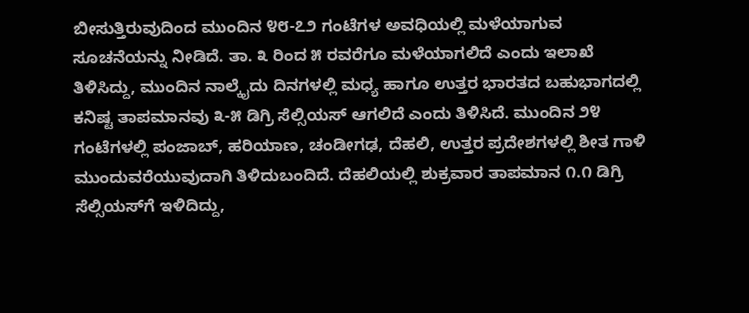ಬೀಸುತ್ತಿರುವುದಿಂದ ಮುಂದಿನ ೪೮-೭೨ ಗಂಟೆಗಳ ಅವಧಿಯಲ್ಲಿ ಮಳೆಯಾಗುವ ಸೂಚನೆಯನ್ನು ನೀಡಿದೆ. ತಾ. ೩ ರಿಂದ ೫ ರವರೆಗೂ ಮಳೆಯಾಗಲಿದೆ ಎಂದು ಇಲಾಖೆ ತಿಳಿಸಿದ್ದು, ಮುಂದಿನ ನಾಲ್ಕೈದು ದಿನಗಳಲ್ಲಿ ಮಧ್ಯ ಹಾಗೂ ಉತ್ತರ ಭಾರತದ ಬಹುಭಾಗದಲ್ಲಿ ಕನಿಷ್ಟ ತಾಪಮಾನವು ೩-೫ ಡಿಗ್ರಿ ಸೆಲ್ಸಿಯಸ್ ಆಗಲಿದೆ ಎಂದು ತಿಳಿಸಿದೆ. ಮುಂದಿನ ೨೪ ಗಂಟೆಗಳಲ್ಲಿ ಪಂಜಾಬ್, ಹರಿಯಾಣ, ಚಂಡೀಗಢ, ದೆಹಲಿ, ಉತ್ತರ ಪ್ರದೇಶಗಳಲ್ಲಿ ಶೀತ ಗಾಳಿ ಮುಂದುವರೆಯುವುದಾಗಿ ತಿಳಿದುಬಂದಿದೆ. ದೆಹಲಿಯಲ್ಲಿ ಶುಕ್ರವಾರ ತಾಪಮಾನ ೧.೧ ಡಿಗ್ರಿ ಸೆಲ್ಸಿಯಸ್‌ಗೆ ಇಳಿದಿದ್ದು,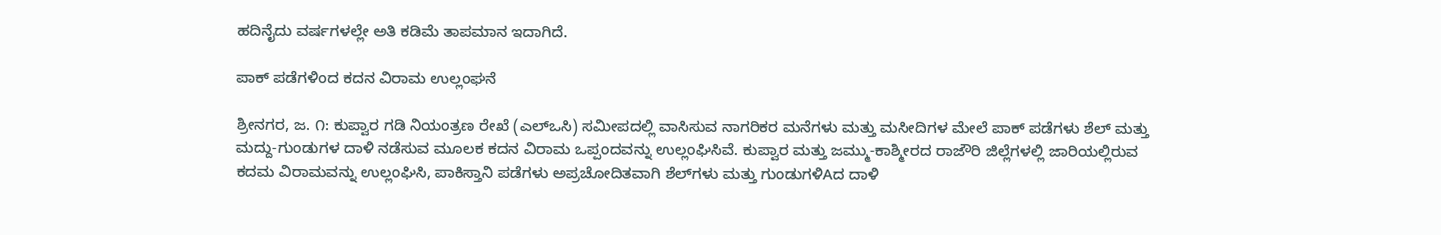ಹದಿನೈದು ವರ್ಷಗಳಲ್ಲೇ ಅತಿ ಕಡಿಮೆ ತಾಪಮಾನ ಇದಾಗಿದೆ.

ಪಾಕ್ ಪಡೆಗಳಿಂದ ಕದನ ವಿರಾಮ ಉಲ್ಲಂಘನೆ

ಶ್ರೀನಗರ, ಜ. ೧: ಕುಪ್ವಾರ ಗಡಿ ನಿಯಂತ್ರಣ ರೇಖೆ (ಎಲ್‌ಒಸಿ) ಸಮೀಪದಲ್ಲಿ ವಾಸಿಸುವ ನಾಗರಿಕರ ಮನೆಗಳು ಮತ್ತು ಮಸೀದಿಗಳ ಮೇಲೆ ಪಾಕ್ ಪಡೆಗಳು ಶೆಲ್ ಮತ್ತು ಮದ್ದು-ಗುಂಡುಗಳ ದಾಳಿ ನಡೆಸುವ ಮೂಲಕ ಕದನ ವಿರಾಮ ಒಪ್ಪಂದವನ್ನು ಉಲ್ಲಂಘಿಸಿವೆ. ಕುಪ್ವಾರ ಮತ್ತು ಜಮ್ಮು-ಕಾಶ್ಮೀರದ ರಾಜೌರಿ ಜಿಲ್ಲೆಗಳಲ್ಲಿ ಜಾರಿಯಲ್ಲಿರುವ ಕದಮ ವಿರಾಮವನ್ನು ಉಲ್ಲಂಘಿಸಿ, ಪಾಕಿಸ್ತಾನಿ ಪಡೆಗಳು ಅಪ್ರಚೋದಿತವಾಗಿ ಶೆಲ್‌ಗಳು ಮತ್ತು ಗುಂಡುಗಳಿAದ ದಾಳಿ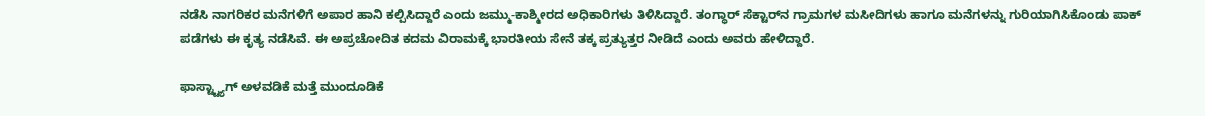ನಡೆಸಿ ನಾಗರಿಕರ ಮನೆಗಳಿಗೆ ಅಪಾರ ಹಾನಿ ಕಲ್ಪಿಸಿದ್ದಾರೆ ಎಂದು ಜಮ್ಮು-ಕಾಶ್ಮೀರದ ಅಧಿಕಾರಿಗಳು ತಿಳಿಸಿದ್ದಾರೆ. ತಂಗ್ಧಾರ್ ಸೆಕ್ಟಾರ್‌ನ ಗ್ರಾಮಗಳ ಮಸೀದಿಗಳು ಹಾಗೂ ಮನೆಗಳನ್ನು ಗುರಿಯಾಗಿಸಿಕೊಂಡು ಪಾಕ್ ಪಡೆಗಳು ಈ ಕೃತ್ಯ ನಡೆಸಿವೆ. ಈ ಅಪ್ರಚೋದಿತ ಕದಮ ವಿರಾಮಕ್ಕೆ ಭಾರತೀಯ ಸೇನೆ ತಕ್ಕ ಪ್ರತ್ಯುತ್ತರ ನೀಡಿದೆ ಎಂದು ಅವರು ಹೇಳಿದ್ದಾರೆ.

ಫಾಸ್ಟ್ಟ್ಯಾಗ್ ಅಳವಡಿಕೆ ಮತ್ತೆ ಮುಂದೂಡಿಕೆ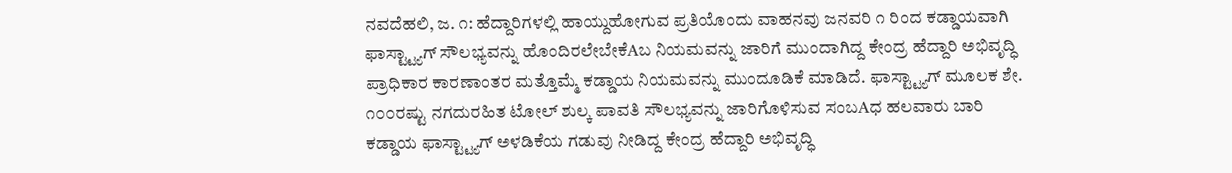ನವದೆಹಲಿ, ಜ. ೧: ಹೆದ್ದಾರಿಗಳಲ್ಲಿ ಹಾಯ್ದುಹೋಗುವ ಪ್ರತಿಯೊಂದು ವಾಹನವು ಜನವರಿ ೧ ರಿಂದ ಕಡ್ಡಾಯವಾಗಿ ಫಾಸ್ಟ್ಟ್ಯಾಗ್ ಸೌಲಭ್ಯವನ್ನು ಹೊಂದಿರಲೇಬೇಕೆAಬ ನಿಯಮವನ್ನು ಜಾರಿಗೆ ಮುಂದಾಗಿದ್ದ ಕೇಂದ್ರ ಹೆದ್ದಾರಿ ಅಭಿವೃದ್ಧಿ ಪ್ರಾಧಿಕಾರ ಕಾರಣಾಂತರ ಮತ್ತೊಮ್ಮೆ ಕಡ್ಡಾಯ ನಿಯಮವನ್ನು ಮುಂದೂಡಿಕೆ ಮಾಡಿದೆ. ಫಾಸ್ಟ್ಟ್ಯಾಗ್ ಮೂಲಕ ಶೇ. ೧೦೦ರಷ್ಟು ನಗದುರಹಿತ ಟೋಲ್ ಶುಲ್ಕ ಪಾವತಿ ಸೌಲಭ್ಯವನ್ನು ಜಾರಿಗೊಳಿಸುವ ಸಂಬAಧ ಹಲವಾರು ಬಾರಿ ಕಡ್ಡಾಯ ಫಾಸ್ಟ್ಟ್ಯಾಗ್ ಅಳಡಿಕೆಯ ಗಡುವು ನೀಡಿದ್ದ ಕೇಂದ್ರ ಹೆದ್ದಾರಿ ಅಭಿವೃದ್ಧಿ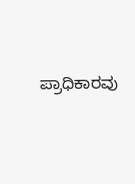ಪ್ರಾಧಿಕಾರವು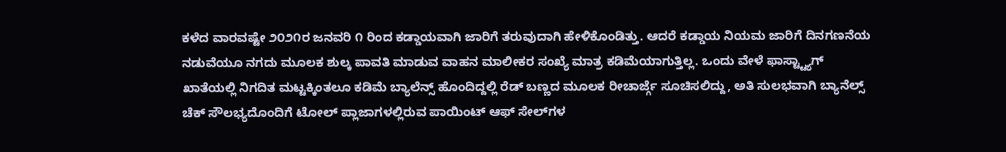ಕಳೆದ ವಾರವಷ್ಟೇ ೨೦೨೧ರ ಜನವರಿ ೧ ರಿಂದ ಕಡ್ಡಾಯವಾಗಿ ಜಾರಿಗೆ ತರುವುದಾಗಿ ಹೇಳಿಕೊಂಡಿತ್ತು. ಆದರೆ ಕಡ್ಡಾಯ ನಿಯಮ ಜಾರಿಗೆ ದಿನಗಣನೆಯ ನಡುವೆಯೂ ನಗದು ಮೂಲಕ ಶುಲ್ಕ ಪಾವತಿ ಮಾಡುವ ವಾಹನ ಮಾಲೀಕರ ಸಂಖ್ಯೆ ಮಾತ್ರ ಕಡಿಮೆಯಾಗುತ್ತಿಲ್ಲ. ಒಂದು ವೇಳೆ ಫಾಸ್ಟ್ಟ್ಯಾಗ್ ಖಾತೆಯಲ್ಲಿ ನಿಗದಿತ ಮಟ್ಟಕ್ಕಿಂತಲೂ ಕಡಿಮೆ ಬ್ಯಾಲೆನ್ಸ್ ಹೊಂದಿದ್ದಲ್ಲಿ ರೆಡ್ ಬಣ್ಣದ ಮೂಲಕ ರೀಚಾರ್ಜ್ಗೆ ಸೂಚಿಸಲಿದ್ದು, ಅತಿ ಸುಲಭವಾಗಿ ಬ್ಯಾನೆಲ್ಸ್ ಚೆಕ್ ಸೌಲಭ್ಯದೊಂದಿಗೆ ಟೋಲ್ ಪ್ಲಾಜಾಗಳಲ್ಲಿರುವ ಪಾಯಿಂಟ್ ಆಫ್ ಸೇಲ್‌ಗಳ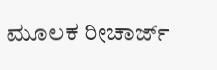ಮೂಲಕ ರೀಚಾರ್ಜ್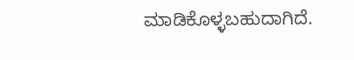ಮಾಡಿಕೊಳ್ಳಬಹುದಾಗಿದೆ.